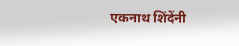एकनाथ शिंदेंनी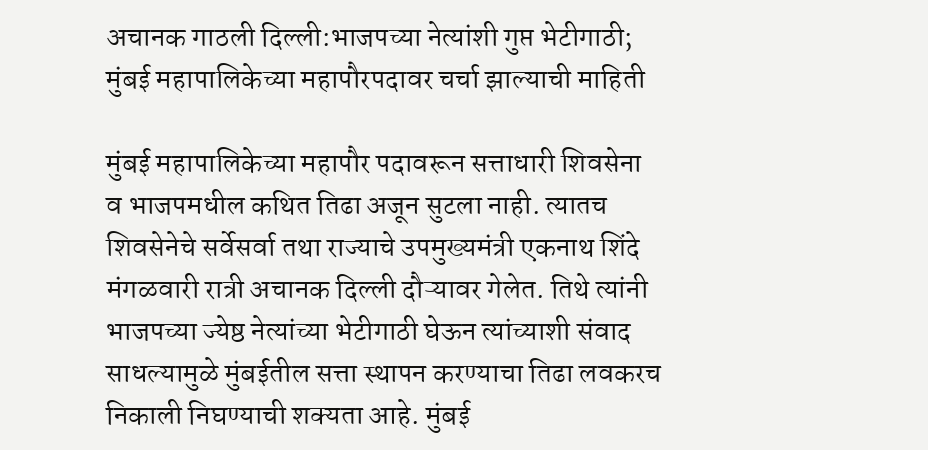अचानक गाठली दिल्ली:भाजपच्या नेत्यांशी गुप्त भेटीगाठी; मुंबई महापालिकेच्या महापौरपदावर चर्चा झाल्याची माहिती

मुंबई महापालिकेच्या महापौर पदावरून सत्ताधारी शिवसेना व भाजपमधील कथित तिढा अजून सुटला नाही. त्यातच शिवसेनेचे सर्वेसर्वा तथा राज्याचे उपमुख्यमंत्री एकनाथ शिंदे मंगळवारी रात्री अचानक दिल्ली दौऱ्यावर गेलेत. तिथे त्यांनी भाजपच्या ज्येष्ठ नेत्यांच्या भेटीगाठी घेऊन त्यांच्याशी संवाद साधल्यामुळे मुंबईतील सत्ता स्थापन करण्याचा तिढा लवकरच निकाली निघण्याची शक्यता आहे. मुंबई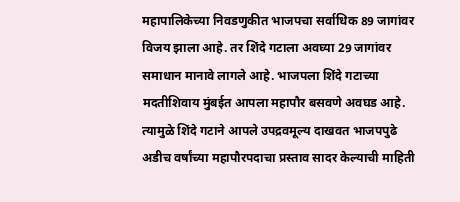महापालिकेच्या निवडणुकीत भाजपचा सर्वाधिक 89 जागांवर विजय झाला आहे. तर शिंदे गटाला अवघ्या 29 जागांवर समाधान मानावे लागले आहे. भाजपला शिंदे गटाच्या मदतीशिवाय मुंबईत आपला महापौर बसवणे अवघड आहे. त्यामुळे शिंदे गटाने आपले उपद्रवमूल्य दाखवत भाजपपुढे अडीच वर्षांच्या महापौरपदाचा प्रस्ताव सादर केल्याची माहिती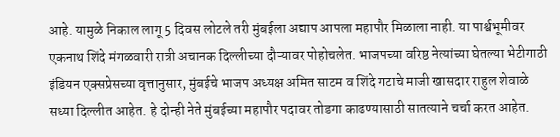आहे. यामुळे निकाल लागू 5 दिवस लोटले तरी मुंबईला अद्याप आपला महापौर मिळाला नाही. या पार्श्वभूमीवर एकनाथ शिंदे मंगळवारी रात्री अचानक दिल्लीच्या दौऱ्यावर पोहोचलेत. भाजपच्या वरिष्ठ नेत्यांच्या घेतल्या भेटीगाठी इंडियन एक्सप्रेसच्या वृत्तानुसार, मुंबईचे भाजप अध्यक्ष अमित साटम व शिंदे गटाचे माजी खासदार राहुल शेवाळे सध्या दिल्लीत आहेत. हे दोन्ही नेते मुंबईच्या महापौर पदावर तोडगा काढण्यासाठी सातत्याने चर्चा करत आहेत.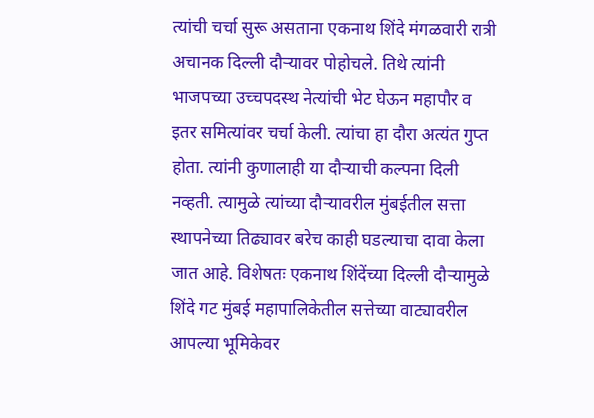त्यांची चर्चा सुरू असताना एकनाथ शिंदे मंगळवारी रात्री अचानक दिल्ली दौऱ्यावर पोहोचले. तिथे त्यांनी भाजपच्या उच्चपदस्थ नेत्यांची भेट घेऊन महापौर व इतर समित्यांवर चर्चा केली. त्यांचा हा दौरा अत्यंत गुप्त होता. त्यांनी कुणालाही या दौऱ्याची कल्पना दिली नव्हती. त्यामुळे त्यांच्या दौऱ्यावरील मुंबईतील सत्ता स्थापनेच्या तिढ्यावर बरेच काही घडल्याचा दावा केला जात आहे. विशेषतः एकनाथ शिंदेंच्या दिल्ली दौऱ्यामुळे शिंदे गट मुंबई महापालिकेतील सत्तेच्या वाट्यावरील आपल्या भूमिकेवर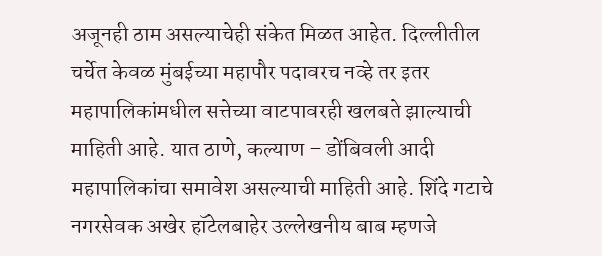अजूनही ठाम असल्याचेही संकेत मिळत आहेत. दिल्लीतील चर्चेत केवळ मुंबईच्या महापौर पदावरच नव्हे तर इतर महापालिकांमधील सत्तेच्या वाटपावरही खलबते झाल्याची माहिती आहे. यात ठाणे, कल्याण – डोंबिवली आदी महापालिकांचा समावेश असल्याची माहिती आहे. शिंदे गटाचे नगरसेवक अखेर हॉटेलबाहेर उल्लेखनीय बाब म्हणजे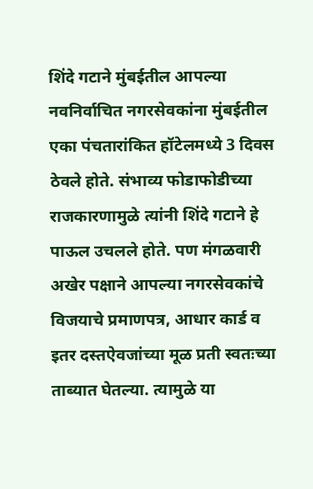शिंदे गटाने मुंबईतील आपल्या नवनिर्वाचित नगरसेवकांना मुंबईतील एका पंचतारांकित हॉटेलमध्ये 3 दिवस ठेवले होते. संभाव्य फोडाफोडीच्या राजकारणामुळे त्यांनी शिंदे गटाने हे पाऊल उचलले होते. पण मंगळवारी अखेर पक्षाने आपल्या नगरसेवकांचे विजयाचे प्रमाणपत्र, आधार कार्ड व इतर दस्तऐवजांच्या मूळ प्रती स्वतःच्या ताब्यात घेतल्या. त्यामुळे या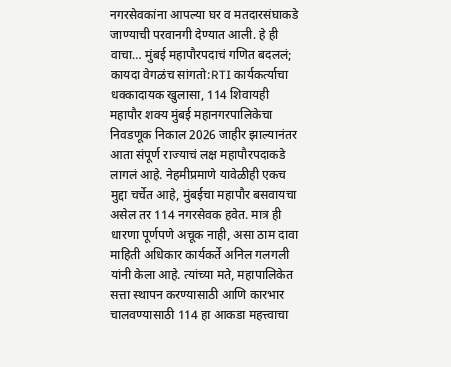नगरसेवकांना आपल्या घर व मतदारसंघाकडे जाण्याची परवानगी देण्यात आली. हे ही वाचा… मुंबई महापौरपदाचं गणित बदललं; कायदा वेगळंच सांगतो:RTI कार्यकर्त्याचा धक्कादायक खुलासा, 114 शिवायही महापौर शक्य मुंबई महानगरपालिकेचा निवडणूक निकाल 2026 जाहीर झाल्यानंतर आता संपूर्ण राज्याचं लक्ष महापौरपदाकडे लागलं आहे. नेहमीप्रमाणे यावेळीही एकच मुद्दा चर्चेत आहे, मुंबईचा महापौर बसवायचा असेल तर 114 नगरसेवक हवेत. मात्र ही धारणा पूर्णपणे अचूक नाही, असा ठाम दावा माहिती अधिकार कार्यकर्ते अनिल गलगली यांनी केला आहे. त्यांच्या मते, महापालिकेत सत्ता स्थापन करण्यासाठी आणि कारभार चालवण्यासाठी 114 हा आकडा महत्त्वाचा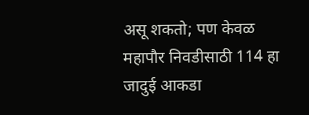असू शकतो; पण केवळ महापौर निवडीसाठी 114 हा जादुई आकडा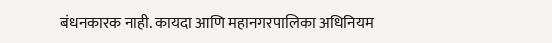बंधनकारक नाही. कायदा आणि महानगरपालिका अधिनियम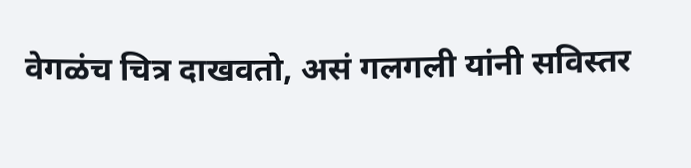वेगळंच चित्र दाखवतो, असं गलगली यांनी सविस्तर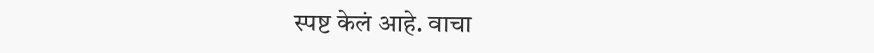स्पष्ट केलं आहे. वाचा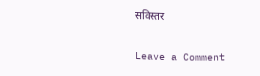सविस्तर

Leave a Comment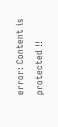error: Content is protected !!